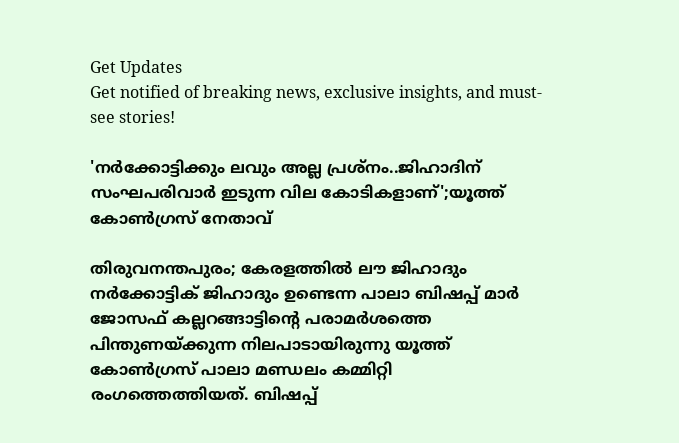Get Updates
Get notified of breaking news, exclusive insights, and must-see stories!

'നർക്കോട്ടിക്കും ലവും അല്ല പ്രശ്നം..ജിഹാദിന് സംഘപരിവാര്‍ ഇടുന്ന വില കോടികളാണ്';യൂത്ത് കോൺഗ്രസ് നേതാവ്

തിരുവനന്തപുരം; കേരളത്തിൽ ലൗ ജിഹാദും നർക്കോട്ടിക് ജിഹാദും ഉണ്ടെന്ന പാലാ ബിഷപ്പ് മാര്‍ ജോസഫ് കല്ലറങ്ങാട്ടിന്റെ പരാമര്‍ശത്തെ പിന്തുണയ്ക്കുന്ന നിലപാടായിരുന്നു യൂത്ത് കോണ്‍ഗ്രസ് പാലാ മണ്ഡലം കമ്മിറ്റി രംഗത്തെത്തിയത്. ബിഷപ്പ്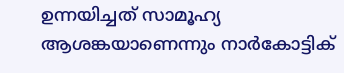ഉന്നയിച്ചത് സാമൂഹ്യ ആശങ്കയാണെന്നും നാര്‍കോട്ടിക്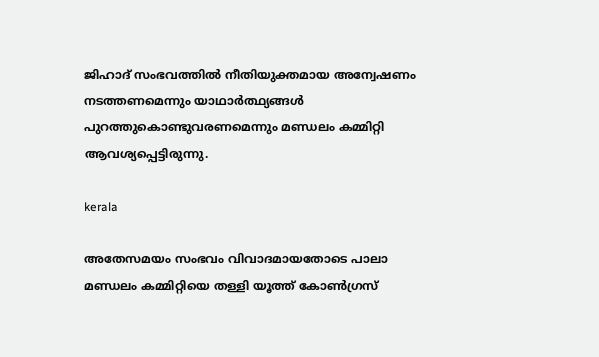ജിഹാദ് സംഭവത്തില്‍ നീതിയുക്തമായ അന്വേഷണം നടത്തണമെന്നും യാഥാർത്ഥ്യങ്ങൾ പുറത്തുകൊണ്ടുവരണമെന്നും മണ്ഡലം കമ്മിറ്റി ആവശ്യപ്പെട്ടിരുന്നു.

kerala

അതേസമയം സംഭവം വിവാദമായതോടെ പാലാ മണ്ഡലം കമ്മിറ്റിയെ തള്ളി യൂത്ത് കോൺഗ്രസ്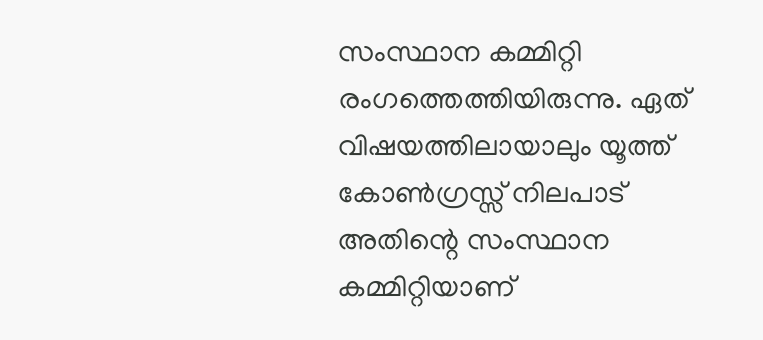സംസ്ഥാന കമ്മിറ്റി രംഗത്തെത്തിയിരുന്നു. ഏത് വിഷയത്തിലായാലും യൂത്ത് കോൺഗ്രസ്സ് നിലപാട് അതിന്റെ സംസ്ഥാന കമ്മിറ്റിയാണ്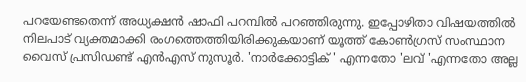പറയേണ്ടതെന്ന് അധ്യക്ഷന്‍ ഷാഫി പറമ്പില്‍ പറഞ്ഞിരുന്നു. ഇപ്പോഴിതാ വിഷയത്തിൽ നിലപാട് വ്യക്തമാക്കി രംഗത്തെത്തിയിരിക്കുകയാണ് യൂത്ത് കോണ്‍ഗ്രസ് സംസ്ഥാന വൈസ് പ്രസിഡണ്ട് എന്‍എസ് നുസൂര്‍. 'നാര്‍ക്കോട്ടിക് ' എന്നതോ 'ലവ് 'എന്നതോ അല്ല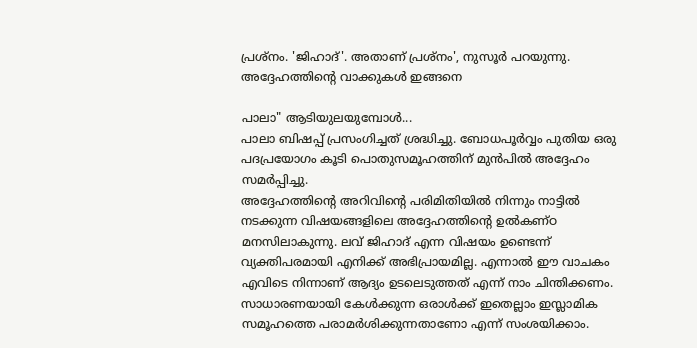പ്രശ്‌നം. 'ജിഹാദ്'. അതാണ് പ്രശ്‌നം', നുസൂർ പറയുന്നു. അദ്ദേഹത്തിന്റെ വാക്കുകൾ ഇങ്ങനെ

പാലാ" ആടിയുലയുമ്പോൾ...
പാലാ ബിഷപ്പ് പ്രസംഗിച്ചത് ശ്രദ്ധിച്ചു. ബോധപൂർവ്വം പുതിയ ഒരു പദപ്രയോഗം കൂടി പൊതുസമൂഹത്തിന് മുൻപിൽ അദ്ദേഹം സമർപ്പിച്ചു.
അദ്ദേഹത്തിന്റെ അറിവിന്റെ പരിമിതിയിൽ നിന്നും നാട്ടിൽ നടക്കുന്ന വിഷയങ്ങളിലെ അദ്ദേഹത്തിന്റെ ഉൽകണ്ഠ മനസിലാകുന്നു. ലവ് ജിഹാദ് എന്ന വിഷയം ഉണ്ടെന്ന് വ്യക്തിപരമായി എനിക്ക് അഭിപ്രായമില്ല. എന്നാൽ ഈ വാചകം എവിടെ നിന്നാണ് ആദ്യം ഉടലെടുത്തത് എന്ന് നാം ചിന്തിക്കണം. സാധാരണയായി കേൾക്കുന്ന ഒരാൾക്ക് ഇതെല്ലാം ഇസ്ലാമിക സമൂഹത്തെ പരാമർശിക്കുന്നതാണോ എന്ന് സംശയിക്കാം.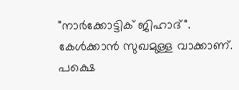"നാർക്കോട്ടിക് ജിഹാദ്".
കേൾക്കാൻ സുഖമുള്ള വാക്കാണ്. പക്ഷെ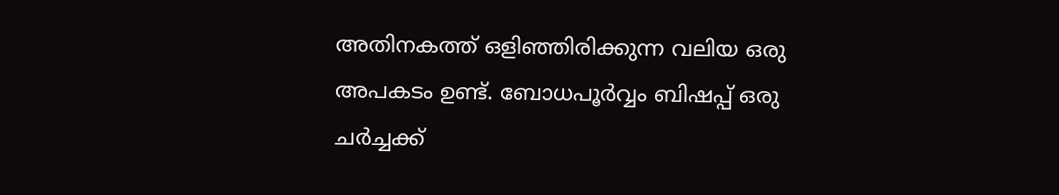അതിനകത്ത് ഒളിഞ്ഞിരിക്കുന്ന വലിയ ഒരു അപകടം ഉണ്ട്. ബോധപൂർവ്വം ബിഷപ്പ് ഒരു ചർച്ചക്ക്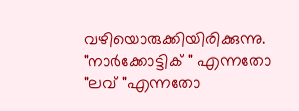വഴിയൊരുക്കിയിരിക്കുന്നു. "നാർക്കോട്ടിക് " എന്നതോ "ലവ് "എന്നതോ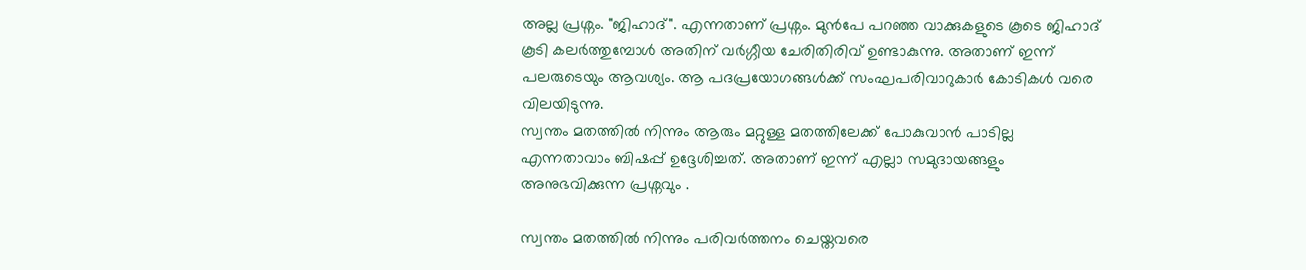അല്ല പ്രശ്നം. "ജിഹാദ്". എന്നതാണ് പ്രശ്നം. മുൻപേ പറഞ്ഞ വാക്കുകളുടെ കൂടെ ജിഹാദ് കൂടി കലർത്തുമ്പോൾ അതിന് വർഗ്ഗീയ ചേരിതിരിവ് ഉണ്ടാകുന്നു. അതാണ് ഇന്ന് പലരുടെയും ആവശ്യം. ആ പദപ്രയോഗങ്ങൾക്ക് സംഘപരിവാറുകാർ കോടികൾ വരെ വിലയിടുന്നു.
സ്വന്തം മതത്തിൽ നിന്നും ആരും മറ്റുള്ള മതത്തിലേക്ക് പോകുവാൻ പാടില്ല എന്നതാവാം ബിഷപ്പ് ഉദ്ദേശിച്ചത്. അതാണ് ഇന്ന് എല്ലാ സമുദായങ്ങളും അനുഭവിക്കുന്ന പ്രശ്നവും .

സ്വന്തം മതത്തിൽ നിന്നും പരിവർത്തനം ചെയ്തവരെ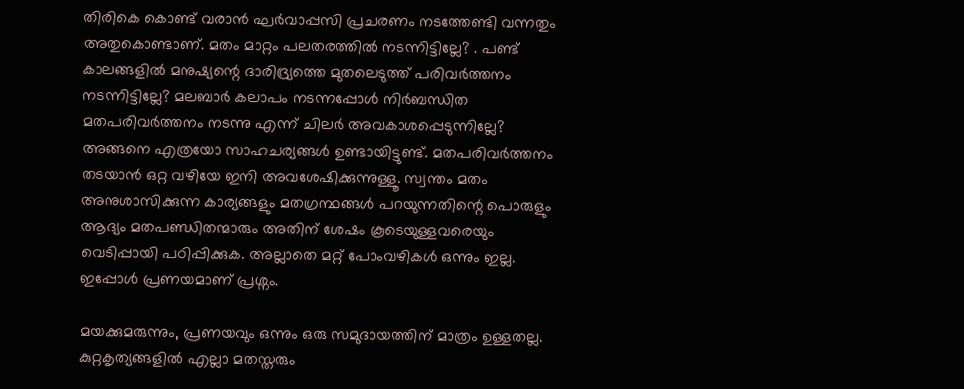തിരികെ കൊണ്ട് വരാൻ ഘർവാപ്പസി പ്രചരണം നടത്തേണ്ടി വന്നതും അതുകൊണ്ടാണ്. മതം മാറ്റം പലതരത്തിൽ നടന്നിട്ടില്ലേ? . പണ്ട് കാലങ്ങളിൽ മനുഷ്യന്റെ ദാരിദ്ര്യത്തെ മുതലെടുത്ത് പരിവർത്തനം നടന്നിട്ടില്ലേ? മലബാർ കലാപം നടന്നപ്പോൾ നിർബന്ധിത മതപരിവർത്തനം നടന്നു എന്ന് ചിലർ അവകാശപ്പെടുന്നില്ലേ? അങ്ങനെ എത്രയോ സാഹചര്യങ്ങൾ ഉണ്ടായിട്ടുണ്ട്. മതപരിവർത്തനം തടയാൻ ഒറ്റ വഴിയേ ഇനി അവശേഷിക്കുന്നുള്ളൂ. സ്വന്തം മതം അനുശാസിക്കുന്ന കാര്യങ്ങളും മതഗ്രന്ഥങ്ങൾ പറയുന്നതിന്റെ പൊരുളും ആദ്യം മതപണ്ഡിതന്മാരും അതിന് ശേഷം കൂടെയുള്ളവരെയും വെടിപ്പായി പഠിപ്പിക്കുക. അല്ലാതെ മറ്റ് പോംവഴികൾ ഒന്നും ഇല്ല. ഇപ്പോൾ പ്രണയമാണ് പ്രശ്നം.

മയക്കുമരുന്നും, പ്രണയവും ഒന്നും ഒരു സമുദായത്തിന് മാത്രം ഉള്ളതല്ല. കുറ്റകൃത്യങ്ങളിൽ എല്ലാ മതസ്തരും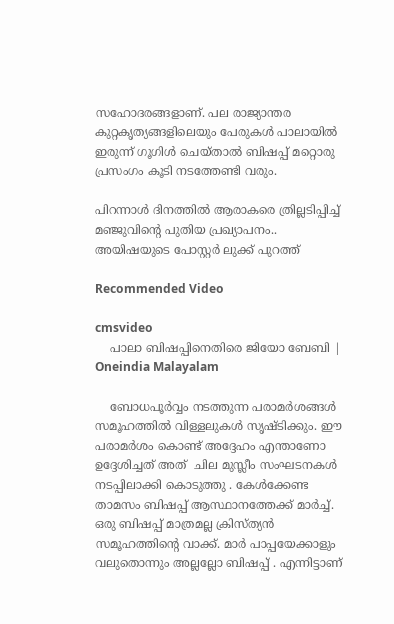സഹോദരങ്ങളാണ്. പല രാജ്യാന്തര കുറ്റകൃത്യങ്ങളിലെയും പേരുകൾ പാലായിൽ ഇരുന്ന് ഗൂഗിൾ ചെയ്താൽ ബിഷപ്പ് മറ്റൊരു പ്രസംഗം കൂടി നടത്തേണ്ടി വരും.

പിറന്നാൾ ദിനത്തിൽ ആരാകരെ ത്രില്ലടിപ്പിച്ച് മഞ്ജുവിന്റെ പുതിയ പ്രഖ്യാപനം.. അയിഷയുടെ പോസ്റ്റർ ലുക്ക് പുറത്ത്

Recommended Video

cmsvideo
    പാലാ ബിഷപ്പിനെതിരെ ജിയോ ബേബി | Oneindia Malayalam

    ബോധപൂർവ്വം നടത്തുന്ന പരാമർശങ്ങൾ സമൂഹത്തിൽ വിള്ളലുകൾ സൃഷ്ടിക്കും. ഈ പരാമർശം കൊണ്ട് അദ്ദേഹം എന്താണോ ഉദ്ദേശിച്ചത് അത്‌ ‌ ചില മുസ്ലീം സംഘടനകൾ നടപ്പിലാക്കി കൊടുത്തു . കേൾക്കേണ്ട താമസം ബിഷപ്പ് ആസ്ഥാനത്തേക്ക് മാർച്ച്. ഒരു ബിഷപ്പ് മാത്രമല്ല ക്രിസ്ത്യൻ സമൂഹത്തിന്റെ വാക്ക്. മാർ പാപ്പയേക്കാളും വലുതൊന്നും അല്ലല്ലോ ബിഷപ്പ് . എന്നിട്ടാണ്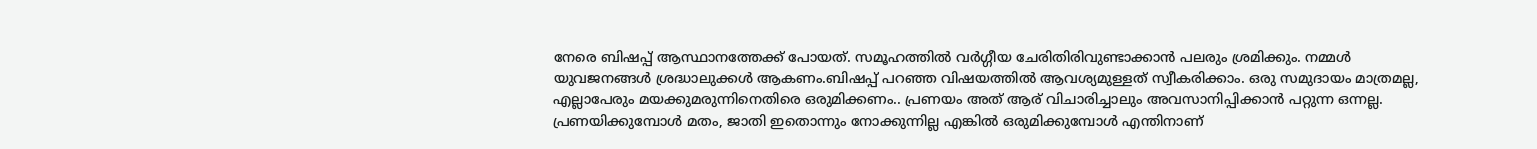നേരെ ബിഷപ്പ് ആസ്ഥാനത്തേക്ക് പോയത്. സമൂഹത്തിൽ വർഗ്ഗീയ ചേരിതിരിവുണ്ടാക്കാൻ പലരും ശ്രമിക്കും. നമ്മൾ യുവജനങ്ങൾ ശ്രദ്ധാലുക്കൾ ആകണം.ബിഷപ്പ് പറഞ്ഞ വിഷയത്തിൽ ആവശ്യമുള്ളത് സ്വീകരിക്കാം. ഒരു സമുദായം മാത്രമല്ല, എല്ലാപേരും മയക്കുമരുന്നിനെതിരെ ഒരുമിക്കണം.. പ്രണയം അത്‌ ആര് വിചാരിച്ചാലും അവസാനിപ്പിക്കാൻ പറ്റുന്ന ഒന്നല്ല. പ്രണയിക്കുമ്പോൾ മതം, ജാതി ഇതൊന്നും നോക്കുന്നില്ല എങ്കിൽ ഒരുമിക്കുമ്പോൾ എന്തിനാണ്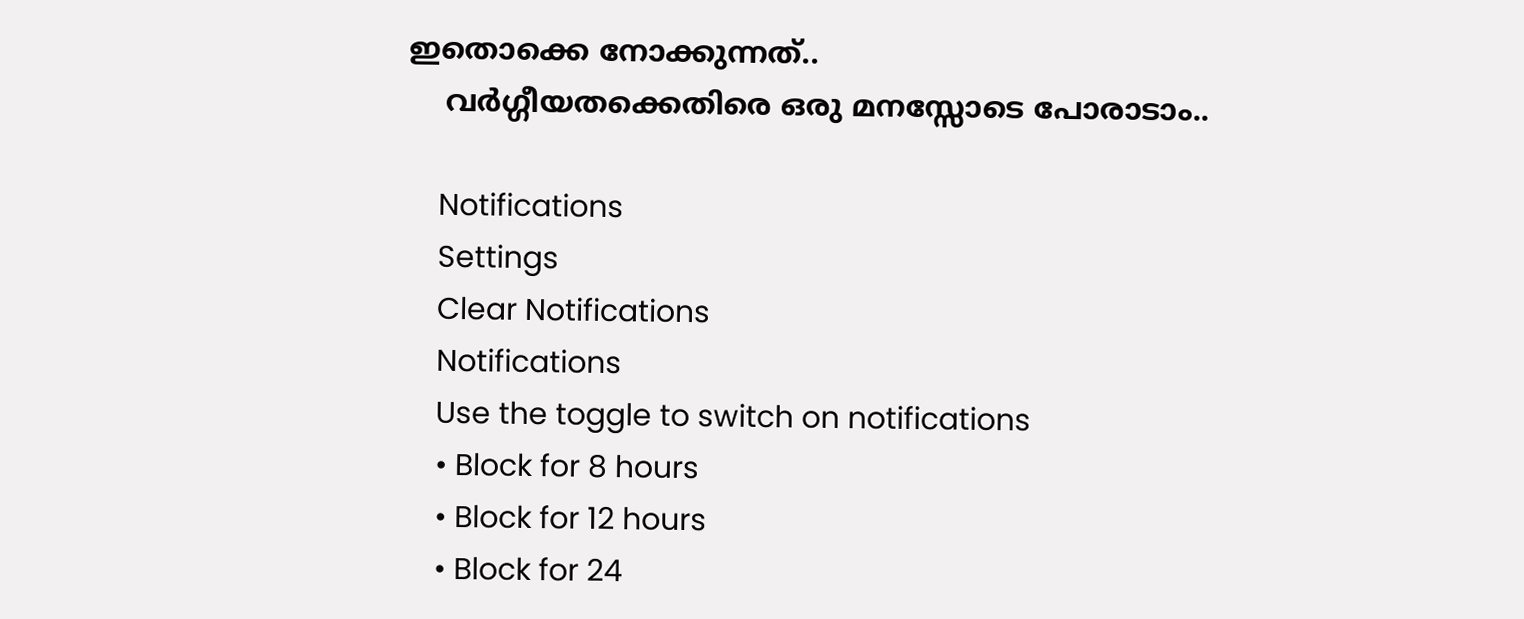ഇതൊക്കെ നോക്കുന്നത്..
    വർഗ്ഗീയതക്കെതിരെ ഒരു മനസ്സോടെ പോരാടാം..

    Notifications
    Settings
    Clear Notifications
    Notifications
    Use the toggle to switch on notifications
    • Block for 8 hours
    • Block for 12 hours
    • Block for 24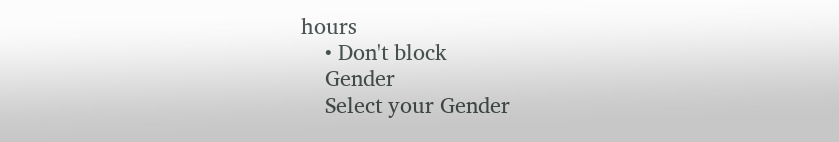hours
    • Don't block
    Gender
    Select your Gender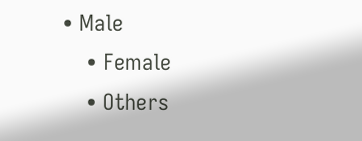• Male
    • Female
    • Others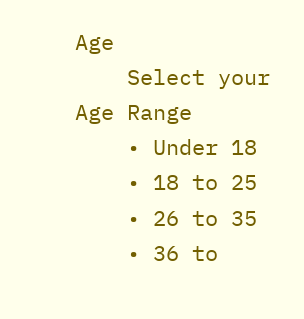Age
    Select your Age Range
    • Under 18
    • 18 to 25
    • 26 to 35
    • 36 to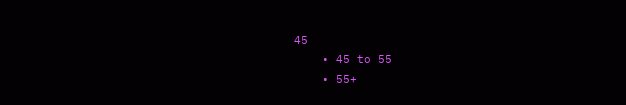45
    • 45 to 55
    • 55+